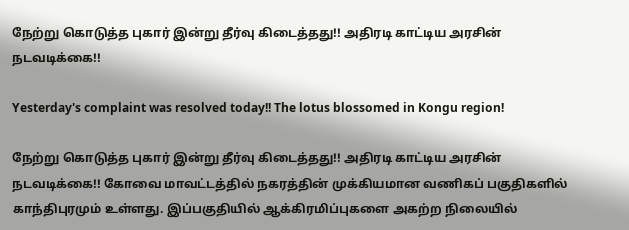நேற்று கொடுத்த புகார் இன்று தீர்வு கிடைத்தது!! அதிரடி காட்டிய அரசின் நடவடிக்கை!!

Yesterday's complaint was resolved today!! The lotus blossomed in Kongu region!

நேற்று கொடுத்த புகார் இன்று தீர்வு கிடைத்தது!! அதிரடி காட்டிய அரசின் நடவடிக்கை!! கோவை மாவட்டத்தில் நகரத்தின் முக்கியமான வணிகப் பகுதிகளில் காந்திபுரமும் உள்ளது. இப்பகுதியில் ஆக்கிரமிப்புகளை அகற்ற நிலையில்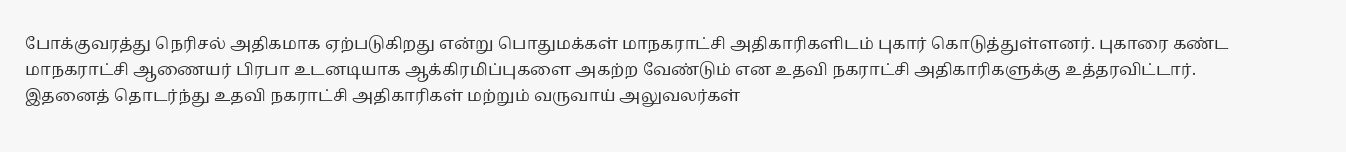போக்குவரத்து நெரிசல் அதிகமாக ஏற்படுகிறது என்று பொதுமக்கள் மாநகராட்சி அதிகாரிகளிடம் புகார் கொடுத்துள்ளனர். புகாரை கண்ட மாநகராட்சி ஆணையர் பிரபா உடனடியாக ஆக்கிரமிப்புகளை அகற்ற வேண்டும் என உதவி நகராட்சி அதிகாரிகளுக்கு உத்தரவிட்டார். இதனைத் தொடர்ந்து உதவி நகராட்சி அதிகாரிகள் மற்றும் வருவாய் அலுவலர்கள்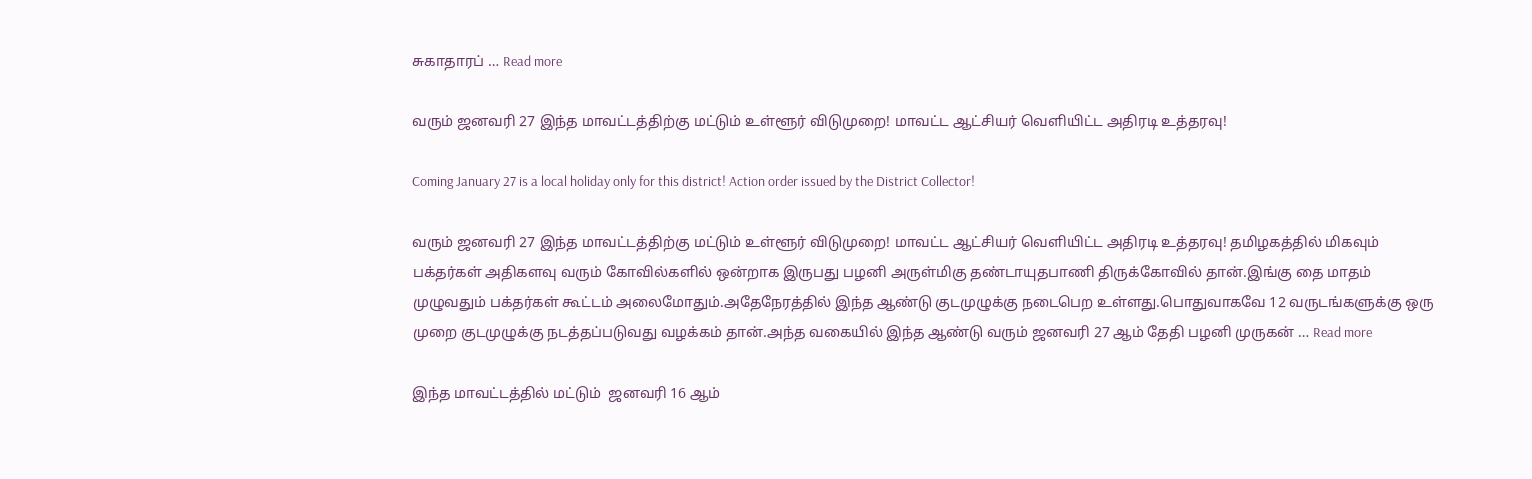சுகாதாரப் … Read more

வரும் ஜனவரி 27 இந்த மாவட்டத்திற்கு மட்டும் உள்ளூர் விடுமுறை! மாவட்ட ஆட்சியர் வெளியிட்ட அதிரடி உத்தரவு!

Coming January 27 is a local holiday only for this district! Action order issued by the District Collector!

வரும் ஜனவரி 27 இந்த மாவட்டத்திற்கு மட்டும் உள்ளூர் விடுமுறை! மாவட்ட ஆட்சியர் வெளியிட்ட அதிரடி உத்தரவு! தமிழகத்தில் மிகவும் பக்தர்கள் அதிகளவு வரும் கோவில்களில் ஒன்றாக இருபது பழனி அருள்மிகு தண்டாயுதபாணி திருக்கோவில் தான்.இங்கு தை மாதம் முழுவதும் பக்தர்கள் கூட்டம் அலைமோதும்.அதேநேரத்தில் இந்த ஆண்டு குடமுழுக்கு நடைபெற உள்ளது.பொதுவாகவே 12 வருடங்களுக்கு ஒரு முறை குடமுழுக்கு நடத்தப்படுவது வழக்கம் தான்.அந்த வகையில் இந்த ஆண்டு வரும் ஜனவரி 27 ஆம் தேதி பழனி முருகன் … Read more

இந்த மாவட்டத்தில் மட்டும்  ஜனவரி 16 ஆம்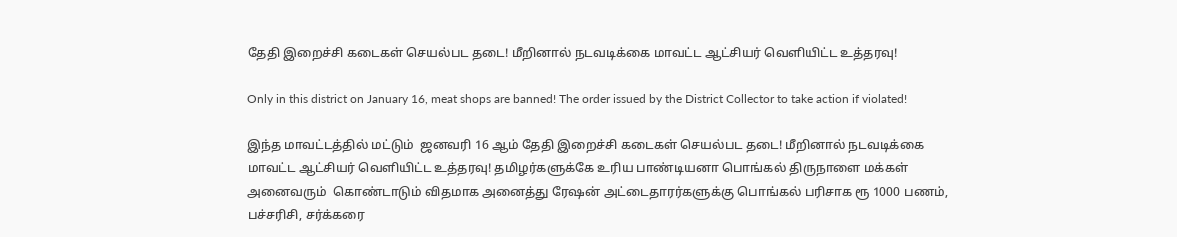தேதி இறைச்சி கடைகள் செயல்பட தடை! மீறினால் நடவடிக்கை மாவட்ட ஆட்சியர் வெளியிட்ட உத்தரவு!

Only in this district on January 16, meat shops are banned! The order issued by the District Collector to take action if violated!

இந்த மாவட்டத்தில் மட்டும்  ஜனவரி 16 ஆம் தேதி இறைச்சி கடைகள் செயல்பட தடை! மீறினால் நடவடிக்கை மாவட்ட ஆட்சியர் வெளியிட்ட உத்தரவு! தமிழர்களுக்கே உரிய பாண்டியனா பொங்கல் திருநாளை மக்கள் அனைவரும்  கொண்டாடும் விதமாக அனைத்து ரேஷன் அட்டைதாரர்களுக்கு பொங்கல் பரிசாக ரூ 1000 பணம், பச்சரிசி, சர்க்கரை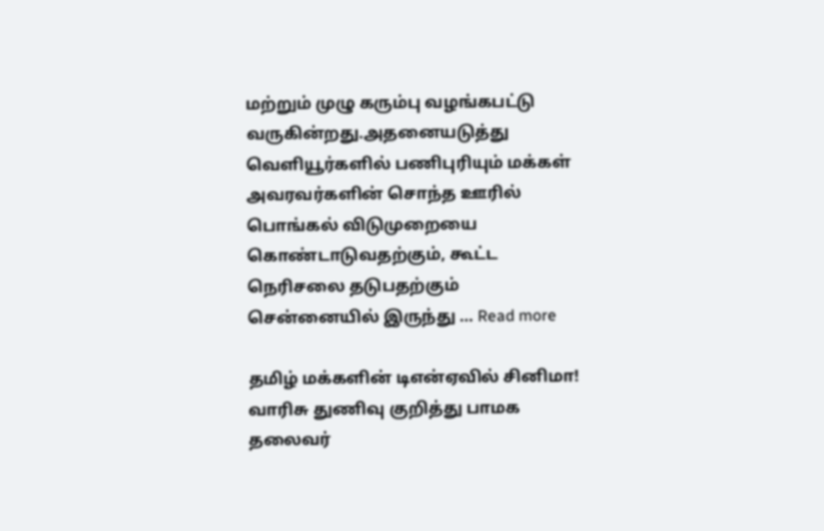மற்றும் முழு கரும்பு வழங்கபட்டு வருகின்றது.அதனையடுத்து வெளியூர்களில் பணிபுரியும் மக்கள் அவரவர்களின் சொந்த ஊரில் பொங்கல் விடுமுறையை கொண்டாடுவதற்கும், கூட்ட நெரிசலை தடுபதற்கும் சென்னையில் இருந்து … Read more

தமிழ் மக்களின் டிஎன்ஏவில் சினிமா!  வாரிசு துணிவு குறித்து பாமக தலைவர்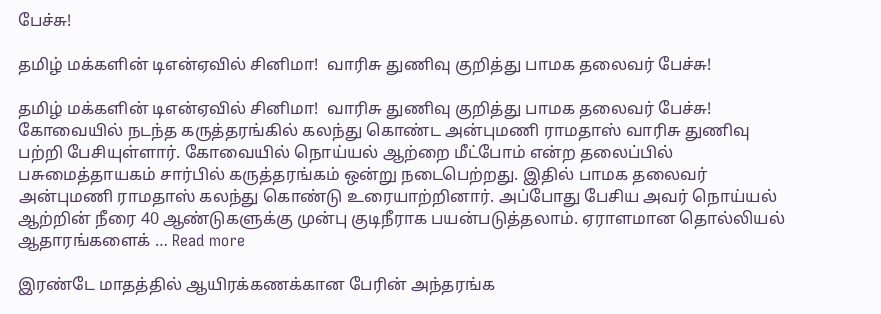பேச்சு!

தமிழ் மக்களின் டிஎன்ஏவில் சினிமா!  வாரிசு துணிவு குறித்து பாமக தலைவர் பேச்சு!

தமிழ் மக்களின் டிஎன்ஏவில் சினிமா!  வாரிசு துணிவு குறித்து பாமக தலைவர் பேச்சு!    கோவையில் நடந்த கருத்தரங்கில் கலந்து கொண்ட அன்புமணி ராமதாஸ் வாரிசு துணிவு பற்றி பேசியுள்ளார். கோவையில் நொய்யல் ஆற்றை மீட்போம் என்ற தலைப்பில் பசுமைத்தாயகம் சார்பில் கருத்தரங்கம் ஒன்று நடைபெற்றது. இதில் பாமக தலைவர் அன்புமணி ராமதாஸ் கலந்து கொண்டு உரையாற்றினார். அப்போது பேசிய அவர் நொய்யல் ஆற்றின் நீரை 40 ஆண்டுகளுக்கு முன்பு குடிநீராக பயன்படுத்தலாம். ஏராளமான தொல்லியல் ஆதாரங்களைக் … Read more

இரண்டே மாதத்தில் ஆயிரக்கணக்கான பேரின் அந்தரங்க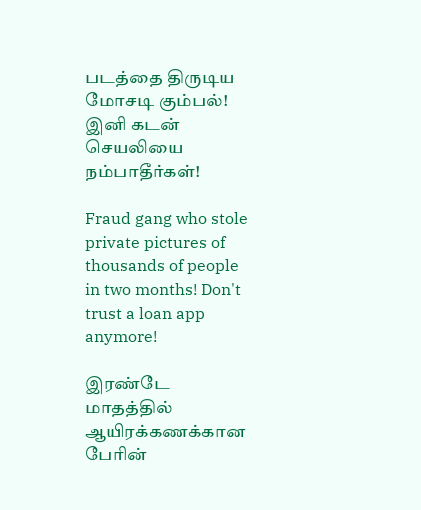படத்தை திருடிய மோசடி கும்பல்! இனி கடன் செயலியை நம்பாதீர்கள்!

Fraud gang who stole private pictures of thousands of people in two months! Don't trust a loan app anymore!

இரண்டே மாதத்தில் ஆயிரக்கணக்கான பேரின்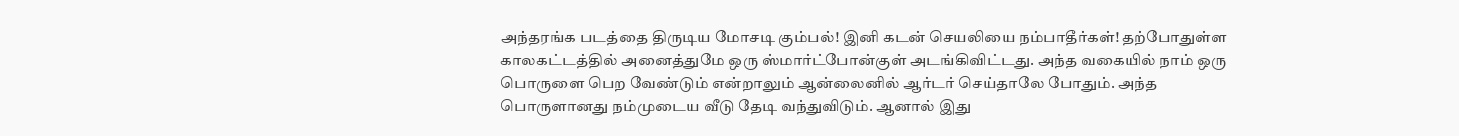அந்தரங்க படத்தை திருடிய மோசடி கும்பல்! இனி கடன் செயலியை நம்பாதீர்கள்! தற்போதுள்ள காலகட்டத்தில் அனைத்துமே ஒரு ஸ்மார்ட்போன்குள் அடங்கிவிட்டது. அந்த வகையில் நாம் ஒரு பொருளை பெற வேண்டும் என்றாலும் ஆன்லைனில் ஆர்டர் செய்தாலே போதும். அந்த பொருளானது நம்முடைய வீடு தேடி வந்துவிடும். ஆனால் இது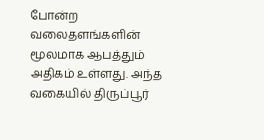போன்ற வலைதளங்களின் மூலமாக ஆபத்தும் அதிகம் உள்ளது. அந்த வகையில் திருப்பூர்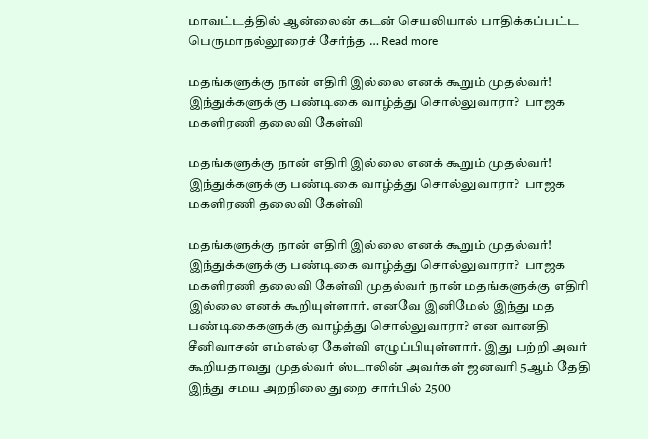மாவட்டத்தில் ஆன்லைன் கடன் செயலியால் பாதிக்கப்பட்ட பெருமாநல்லூரைச் சேர்ந்த … Read more

மதங்களுக்கு நான் எதிரி இல்லை எனக் கூறும் முதல்வர்! இந்துக்களுக்கு பண்டிகை வாழ்த்து சொல்லுவாரா?  பாஜக மகளிரணி தலைவி கேள்வி

மதங்களுக்கு நான் எதிரி இல்லை எனக் கூறும் முதல்வர்! இந்துக்களுக்கு பண்டிகை வாழ்த்து சொல்லுவாரா?  பாஜக மகளிரணி தலைவி கேள்வி

மதங்களுக்கு நான் எதிரி இல்லை எனக் கூறும் முதல்வர்! இந்துக்களுக்கு பண்டிகை வாழ்த்து சொல்லுவாரா?  பாஜக மகளிரணி தலைவி கேள்வி முதல்வர் நான் மதங்களுக்கு எதிரி இல்லை எனக் கூறியுள்ளார். எனவே இனிமேல் இந்து மத பண்டிகைகளுக்கு வாழ்த்து சொல்லுவாரா? என வானதி சீனிவாசன் எம்எல்ஏ கேள்வி எழுப்பியுள்ளார். இது பற்றி அவர் கூறியதாவது முதல்வர் ஸ்டாலின் அவர்கள் ஜனவரி 5ஆம் தேதி இந்து சமய அறநிலை துறை சார்பில் 2500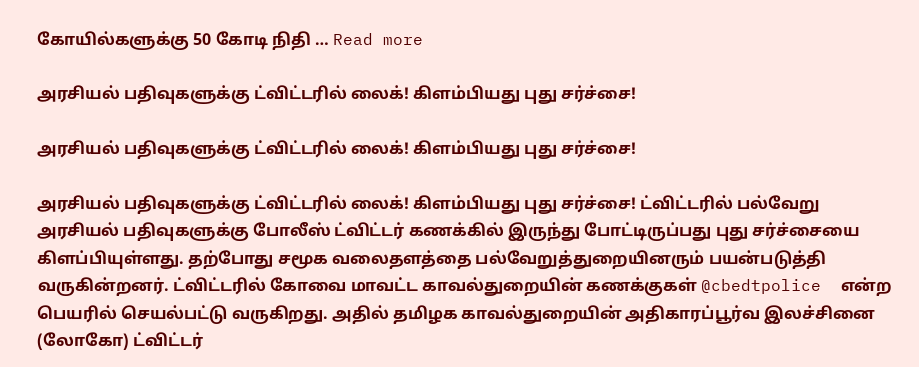கோயில்களுக்கு 50 கோடி நிதி … Read more

அரசியல் பதிவுகளுக்கு ட்விட்டரில் லைக்! கிளம்பியது புது சர்ச்சை!

அரசியல் பதிவுகளுக்கு ட்விட்டரில் லைக்! கிளம்பியது புது சர்ச்சை!

அரசியல் பதிவுகளுக்கு ட்விட்டரில் லைக்! கிளம்பியது புது சர்ச்சை! ட்விட்டரில் பல்வேறு அரசியல் பதிவுகளுக்கு போலீஸ் ட்விட்டர் கணக்கில் இருந்து போட்டிருப்பது புது சர்ச்சையை கிளப்பியுள்ளது. தற்போது சமூக வலைதளத்தை பல்வேறுத்துறையினரும் பயன்படுத்தி வருகின்றனர். ட்விட்டரில் கோவை மாவட்ட காவல்துறையின் கணக்குகள் @cbedtpolice  என்ற பெயரில் செயல்பட்டு வருகிறது. அதில் தமிழக காவல்துறையின் அதிகாரப்பூர்வ இலச்சினை (லோகோ) ட்விட்டர்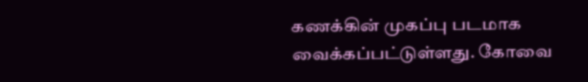கணக்கின் முகப்பு படமாக வைக்கப்பட்டுள்ளது. கோவை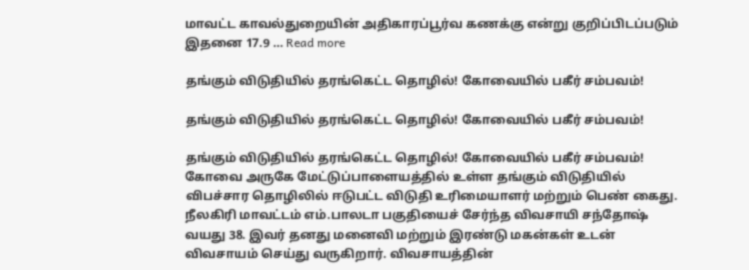மாவட்ட காவல்துறையின் அதிகாரப்பூர்வ கணக்கு என்று குறிப்பிடப்படும் இதனை 17.9 … Read more

தங்கும் விடுதியில் தரங்கெட்ட தொழில்! கோவையில் பகீர் சம்பவம்!

தங்கும் விடுதியில் தரங்கெட்ட தொழில்! கோவையில் பகீர் சம்பவம்!

தங்கும் விடுதியில் தரங்கெட்ட தொழில்! கோவையில் பகீர் சம்பவம்! கோவை அருகே மேட்டுப்பாளையத்தில் உள்ள தங்கும் விடுதியில் விபச்சார தொழிலில் ஈடுபட்ட விடுதி உரிமையாளர் மற்றும் பெண் கைது. நீலகிரி மாவட்டம் எம்.பாலடா பகுதியைச் சேர்ந்த விவசாயி சந்தோஷ் வயது 38. இவர் தனது மனைவி மற்றும் இரண்டு மகன்கள் உடன் விவசாயம் செய்து வருகிறார். விவசாயத்தின்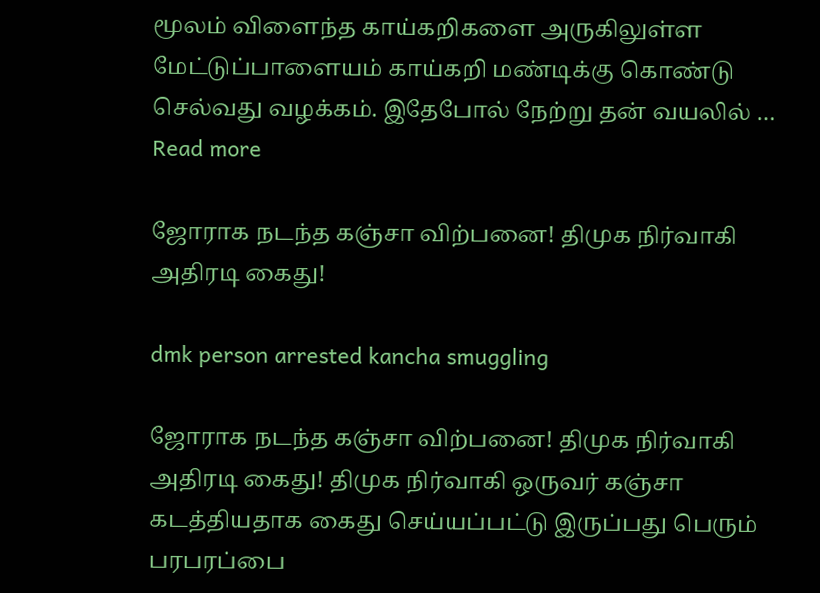மூலம் விளைந்த காய்கறிகளை அருகிலுள்ள மேட்டுப்பாளையம் காய்கறி மண்டிக்கு கொண்டு செல்வது வழக்கம். இதேபோல் நேற்று தன் வயலில் … Read more

ஜோராக நடந்த கஞ்சா விற்பனை! திமுக நிர்வாகி அதிரடி கைது!

dmk person arrested kancha smuggling

ஜோராக நடந்த கஞ்சா விற்பனை! திமுக நிர்வாகி அதிரடி கைது! திமுக நிர்வாகி ஒருவர் கஞ்சா கடத்தியதாக கைது செய்யப்பட்டு இருப்பது பெரும் பரபரப்பை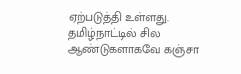ஏற்படுத்தி உள்ளது. தமிழ்நாட்டில் சில ஆண்டுகளாகவே கஞ்சா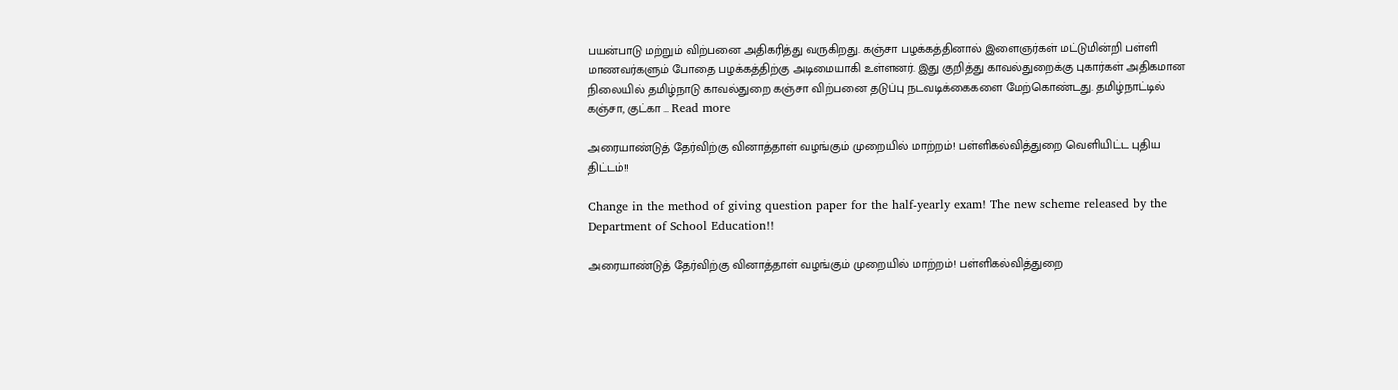பயன்பாடு மற்றும் விற்பனை அதிகரித்து வருகிறது. கஞ்சா பழக்கத்தினால் இளைஞர்கள் மட்டுமின்றி பள்ளி மாணவர்களும் போதை பழக்கத்திற்கு அடிமையாகி உள்ளனர். இது குறித்து காவல்துறைக்கு புகார்கள் அதிகமான நிலையில் தமிழ்நாடு காவல்துறை கஞ்சா விற்பனை தடுப்பு நடவடிக்கைகளை மேற்கொண்டது. தமிழ்நாட்டில் கஞ்சா, குட்கா … Read more

அரையாண்டுத் தேர்விற்கு வினாத்தாள் வழங்கும் முறையில் மாற்றம்! பள்ளிகல்வித்துறை வெளியிட்ட புதிய திட்டம்!!

Change in the method of giving question paper for the half-yearly exam! The new scheme released by the Department of School Education!!

அரையாண்டுத் தேர்விற்கு வினாத்தாள் வழங்கும் முறையில் மாற்றம்! பள்ளிகல்வித்துறை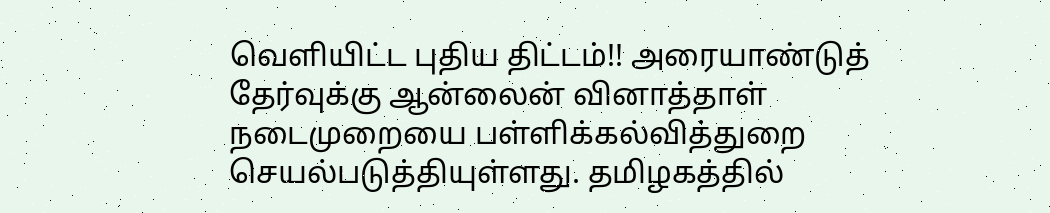வெளியிட்ட புதிய திட்டம்!! அரையாண்டுத் தேர்வுக்கு ஆன்லைன் வினாத்தாள் நடைமுறையை பள்ளிக்கல்வித்துறை செயல்படுத்தியுள்ளது. தமிழகத்தில்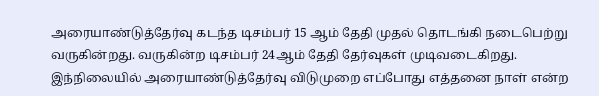அரையாண்டுத்தேர்வு கடந்த டிசம்பர் 15 ஆம் தேதி முதல் தொடங்கி நடைபெற்று வருகின்றது. வருகின்ற டிசம்பர் 24ஆம் தேதி தேர்வுகள் முடிவடைகிறது. இந்நிலையில் அரையாண்டுத்தேர்வு விடுமுறை எப்போது எத்தனை நாள் என்ற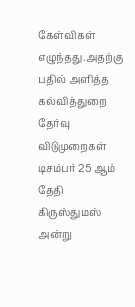கேள்விகள் எழுந்தது.அதற்கு பதில் அளித்த கல்வித்துறை தேர்வு விடுமுறைகள் டிசம்பர் 25 ஆம் தேதி கிருஸ்துமஸ் அன்று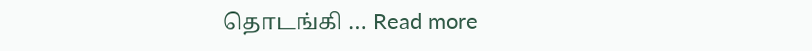தொடங்கி … Read more